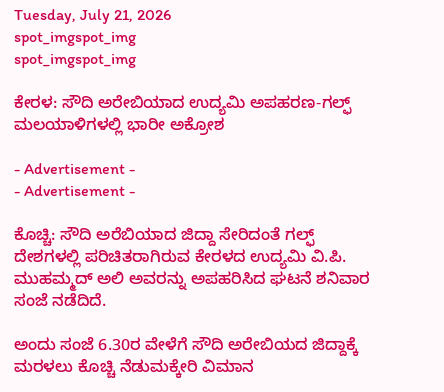Tuesday, July 21, 2026
spot_imgspot_img
spot_imgspot_img

ಕೇರಳ: ಸೌದಿ ಅರೇಬಿಯಾದ ಉದ್ಯಮಿ ಅಪಹರಣ-ಗಲ್ಫ್‌ ಮಲಯಾಳಿಗಳಲ್ಲಿ ಭಾರೀ ಅಕ್ರೋಶ

- Advertisement -
- Advertisement -

ಕೊಚ್ಚಿ: ಸೌದಿ ಅರೆಬಿಯಾದ ಜಿದ್ದಾ ಸೇರಿದಂತೆ ಗಲ್ಫ್ ದೇಶಗಳಲ್ಲಿ ಪರಿಚಿತರಾಗಿರುವ ಕೇರಳದ ಉದ್ಯಮಿ ವಿ.ಪಿ. ಮುಹಮ್ಮದ್ ಅಲಿ ಅವರನ್ನು ಅಪಹರಿಸಿದ ಘಟನೆ ಶನಿವಾರ ಸಂಜೆ ನಡೆದಿದೆ.

ಅಂದು ಸಂಜೆ 6.30ರ ವೇಳೆಗೆ ಸೌದಿ ಅರೇಬಿಯದ ಜಿದ್ದಾಕ್ಕೆ ಮರಳಲು ಕೊಚ್ಚಿ ನೆಡುಮಕ್ಕೇರಿ ವಿಮಾನ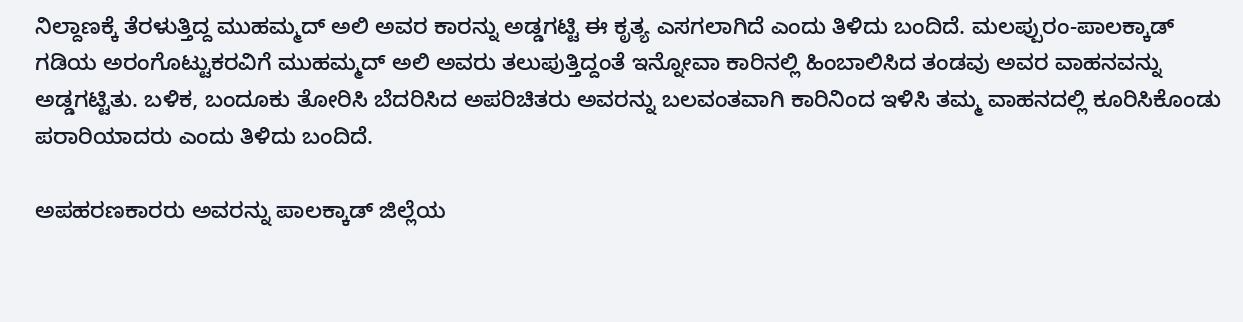ನಿಲ್ದಾಣಕ್ಕೆ ತೆರಳುತ್ತಿದ್ದ ಮುಹಮ್ಮದ್ ಅಲಿ ಅವರ ಕಾರನ್ನು ಅಡ್ಡಗಟ್ಟಿ ಈ ಕೃತ್ಯ ಎಸಗಲಾಗಿದೆ ಎಂದು ತಿಳಿದು ಬಂದಿದೆ. ಮಲಪ್ಪುರಂ-ಪಾಲಕ್ಕಾಡ್ ಗಡಿಯ ಅರಂಗೊಟ್ಟುಕರವಿಗೆ ಮುಹಮ್ಮದ್ ಅಲಿ ಅವರು ತಲುಪುತ್ತಿದ್ದಂತೆ ಇನ್ನೋವಾ ಕಾರಿನಲ್ಲಿ ಹಿಂಬಾಲಿಸಿದ ತಂಡವು ಅವರ ವಾಹನವನ್ನು ಅಡ್ಡಗಟ್ಟಿತು. ಬಳಿಕ, ಬಂದೂಕು ತೋರಿಸಿ ಬೆದರಿಸಿದ ಅಪರಿಚಿತರು ಅವರನ್ನು ಬಲವಂತವಾಗಿ ಕಾರಿನಿಂದ ಇಳಿಸಿ ತಮ್ಮ ವಾಹನದಲ್ಲಿ ಕೂರಿಸಿಕೊಂಡು ಪರಾರಿಯಾದರು ಎಂದು ತಿಳಿದು ಬಂದಿದೆ.

ಅಪಹರಣಕಾರರು ಅವರನ್ನು ಪಾಲಕ್ಕಾಡ್ ಜಿಲ್ಲೆಯ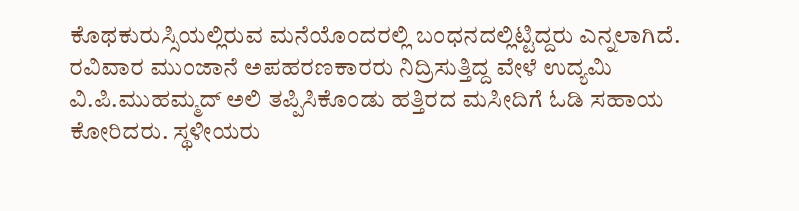ಕೊಥಕುರುಸ್ಸಿಯಲ್ಲಿರುವ ಮನೆಯೊಂದರಲ್ಲಿ ಬಂಧನದಲ್ಲಿಟ್ಟಿದ್ದರು ಎನ್ನಲಾಗಿದೆ. ರವಿವಾರ ಮುಂಜಾನೆ ಅಪಹರಣಕಾರರು ನಿದ್ರಿಸುತ್ತಿದ್ದ ವೇಳೆ ಉದ್ಯಮಿ ವಿ.ಪಿ.ಮುಹಮ್ಮದ್ ಅಲಿ ತಪ್ಪಿಸಿಕೊಂಡು ಹತ್ತಿರದ ಮಸೀದಿಗೆ ಓಡಿ ಸಹಾಯ ಕೋರಿದರು. ಸ್ಥಳೀಯರು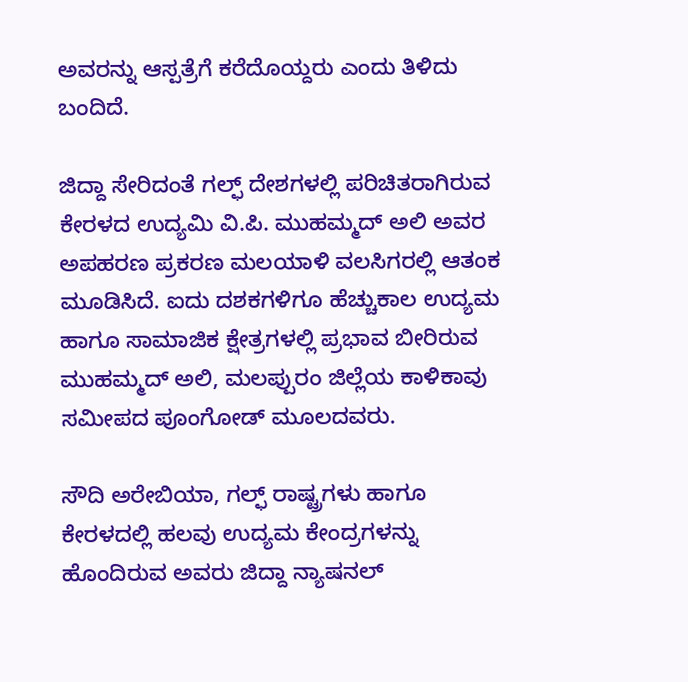ಅವರನ್ನು ಆಸ್ಪತ್ರೆಗೆ ಕರೆದೊಯ್ದರು ಎಂದು ತಿಳಿದು ಬಂದಿದೆ.

ಜಿದ್ದಾ ಸೇರಿದಂತೆ ಗಲ್ಫ್ ದೇಶಗಳಲ್ಲಿ ಪರಿಚಿತರಾಗಿರುವ ಕೇರಳದ ಉದ್ಯಮಿ ವಿ.ಪಿ. ಮುಹಮ್ಮದ್ ಅಲಿ ಅವರ ಅಪಹರಣ ಪ್ರಕರಣ ಮಲಯಾಳಿ ವಲಸಿಗರಲ್ಲಿ ಆತಂಕ ಮೂಡಿಸಿದೆ. ಐದು ದಶಕಗಳಿಗೂ ಹೆಚ್ಚುಕಾಲ ಉದ್ಯಮ ಹಾಗೂ ಸಾಮಾಜಿಕ ಕ್ಷೇತ್ರಗಳಲ್ಲಿ ಪ್ರಭಾವ ಬೀರಿರುವ ಮುಹಮ್ಮದ್ ಅಲಿ, ಮಲಪ್ಪುರಂ ಜಿಲ್ಲೆಯ ಕಾಳಿಕಾವು ಸಮೀಪದ ಪೂಂಗೋಡ್ ಮೂಲದವರು.

ಸೌದಿ ಅರೇಬಿಯಾ, ಗಲ್ಫ್ ರಾಷ್ಟ್ರಗಳು ಹಾಗೂ ಕೇರಳದಲ್ಲಿ ಹಲವು ಉದ್ಯಮ ಕೇಂದ್ರಗಳನ್ನು ಹೊಂದಿರುವ ಅವರು ಜಿದ್ದಾ ನ್ಯಾಷನಲ್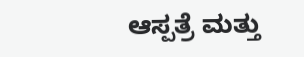ಆಸ್ಪತ್ರೆ ಮತ್ತು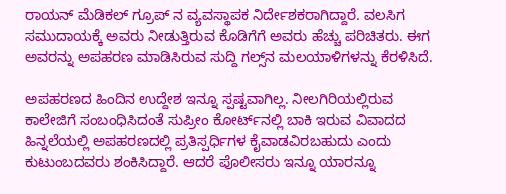ರಾಯನ್ ಮೆಡಿಕಲ್ ಗ್ರೂಪ್ ನ ವ್ಯವಸ್ಥಾಪಕ ನಿರ್ದೇಶಕರಾಗಿದ್ದಾರೆ. ವಲಸಿಗ ಸಮುದಾಯಕ್ಕೆ ಅವರು ನೀಡುತ್ತಿರುವ ಕೊಡಿಗೆಗೆ ಅವರು ಹೆಚ್ಚು ಪರಿಚಿತರು. ಈಗ ಅವರನ್ನು ಅಪಹರಣ ಮಾಡಿಸಿರುವ ಸುದ್ದಿ ಗಲ್ಸ್‌ನ ಮಲಯಾಳಿಗಳನ್ನು ಕೆರಳಿಸಿದೆ.

ಅಪಹರಣದ ಹಿಂದಿನ ಉದ್ದೇಶ ಇನ್ನೂ ಸ್ಪಷ್ಟವಾಗಿಲ್ಲ. ನೀಲಗಿರಿಯಲ್ಲಿರುವ ಕಾಲೇಜಿಗೆ ಸಂಬಂಧಿಸಿದಂತೆ ಸುಪ್ರೀಂ ಕೋರ್ಟ್‌ನಲ್ಲಿ ಬಾಕಿ ಇರುವ ವಿವಾದದ ಹಿನ್ನಲೆಯಲ್ಲಿ ಅಪಹರಣದಲ್ಲಿ ಪ್ರತಿಸ್ಪರ್ಧಿಗಳ ಕೈವಾಡವಿರಬಹುದು ಎಂದು ಕುಟುಂಬದವರು ಶಂಕಿಸಿದ್ದಾರೆ. ಆದರೆ ಪೊಲೀಸರು ಇನ್ನೂ ಯಾರನ್ನೂ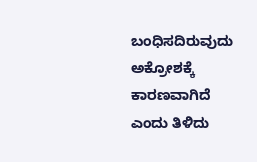ಬಂಧಿಸದಿರುವುದು ಅಕ್ರೋಶಕ್ಕೆ ಕಾರಣವಾಗಿದೆ ಎಂದು ತಿಳಿದು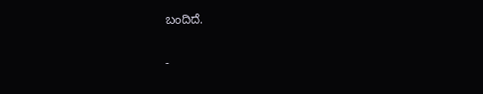ಬಂದಿದೆ.

-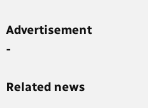Advertisement -

Related news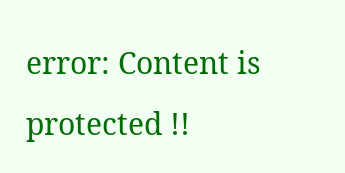error: Content is protected !!